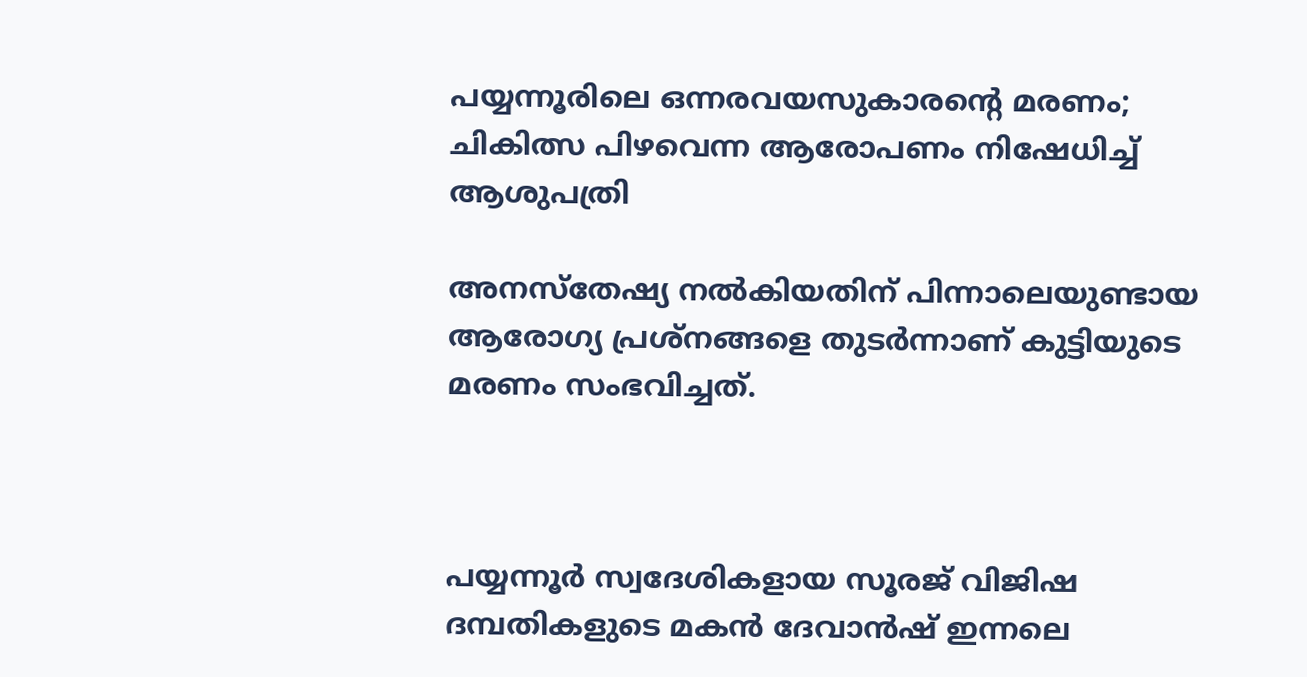പയ്യന്നൂരിലെ ഒന്നരവയസുകാരന്റെ മരണം; ചികിത്സ പിഴവെന്ന ആരോപണം നിഷേധിച്ച് ആശുപത്രി

അനസ്‌തേഷ്യ നല്‍കിയതിന് പിന്നാലെയുണ്ടായ ആരോഗ്യ പ്രശ്‌നങ്ങളെ തുടര്‍ന്നാണ് കുട്ടിയുടെ മരണം സംഭവിച്ചത്.



പയ്യന്നൂര്‍ സ്വദേശികളായ സൂരജ് വിജിഷ ദമ്പതികളുടെ മകന്‍ ദേവാന്‍ഷ് ഇന്നലെ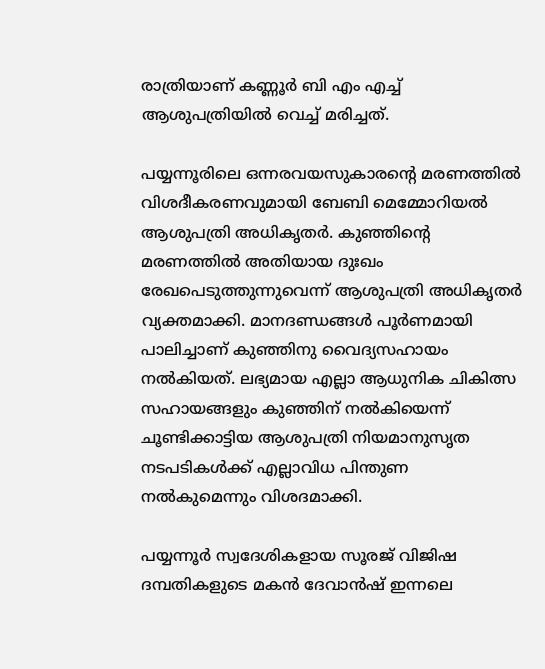രാത്രിയാണ് കണ്ണൂര്‍ ബി എം എച്ച് ആശുപത്രിയില്‍ വെച്ച് മരിച്ചത്.

പയ്യന്നൂരിലെ ഒന്നരവയസുകാരന്റെ മരണത്തില്‍ വിശദീകരണവുമായി ബേബി മെമ്മോറിയല്‍ ആശുപത്രി അധികൃതര്‍. കുഞ്ഞിന്റെ മരണത്തില്‍ അതിയായ ദുഃഖം രേഖപെടുത്തുന്നുവെന്ന് ആശുപത്രി അധികൃതര്‍ വ്യക്തമാക്കി. മാനദണ്ഡങ്ങള്‍ പൂര്‍ണമായി പാലിച്ചാണ് കുഞ്ഞിനു വൈദ്യസഹായം നല്‍കിയത്. ലഭ്യമായ എല്ലാ ആധുനിക ചികിത്സ സഹായങ്ങളും കുഞ്ഞിന് നല്‍കിയെന്ന് ചൂണ്ടിക്കാട്ടിയ ആശുപത്രി നിയമാനുസൃത നടപടികള്‍ക്ക് എല്ലാവിധ പിന്തുണ നല്‍കുമെന്നും വിശദമാക്കി.

പയ്യന്നൂര്‍ സ്വദേശികളായ സൂരജ് വിജിഷ ദമ്പതികളുടെ മകന്‍ ദേവാന്‍ഷ് ഇന്നലെ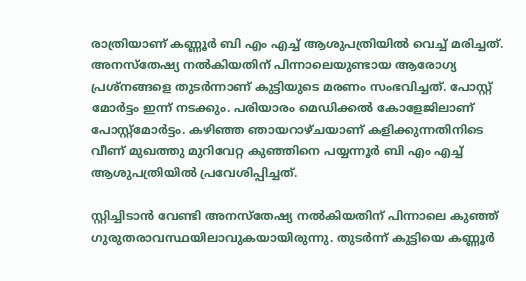രാത്രിയാണ് കണ്ണൂര്‍ ബി എം എച്ച് ആശുപത്രിയില്‍ വെച്ച് മരിച്ചത്. അനസ്‌തേഷ്യ നല്‍കിയതിന് പിന്നാലെയുണ്ടായ ആരോഗ്യ പ്രശ്‌നങ്ങളെ തുടര്‍ന്നാണ് കുട്ടിയുടെ മരണം സംഭവിച്ചത്. പോസ്റ്റ് മോര്‍ട്ടം ഇന്ന് നടക്കും. പരിയാരം മെഡിക്കല്‍ കോളേജിലാണ് പോസ്റ്റ്‌മോര്‍ട്ടം. കഴിഞ്ഞ ഞായറാഴ്ചയാണ് കളിക്കുന്നതിനിടെ വീണ് മുഖത്തു മുറിവേറ്റ കുഞ്ഞിനെ പയ്യന്നൂര്‍ ബി എം എച്ച് ആശുപത്രിയില്‍ പ്രവേശിപ്പിച്ചത്.

സ്റ്റിച്ചിടാന്‍ വേണ്ടി അനസ്‌തേഷ്യ നല്‍കിയതിന് പിന്നാലെ കുഞ്ഞ് ഗുരുതരാവസ്ഥയിലാവുകയായിരുന്നു. തുടര്‍ന്ന് കുട്ടിയെ കണ്ണൂര്‍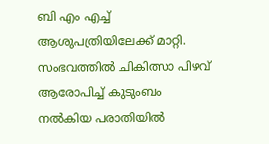ബി എം എച്ച് ആശുപത്രിയിലേക്ക് മാറ്റി. സംഭവത്തില്‍ ചികിത്സാ പിഴവ് ആരോപിച്ച് കുടുംബം നല്‍കിയ പരാതിയില്‍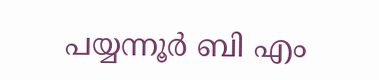പയ്യന്നൂര്‍ ബി എം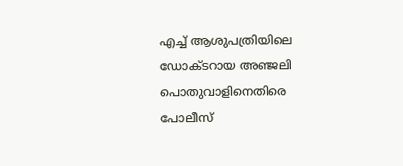എച്ച് ആശുപത്രിയിലെ ഡോക്ടറായ അഞ്ജലി പൊതുവാളിനെതിരെ പോലീസ്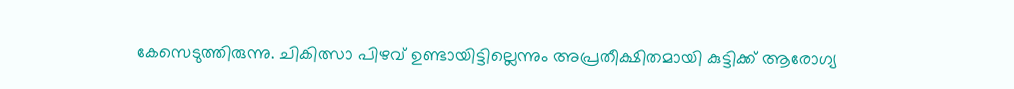കേസെടുത്തിരുന്നു. ചികിത്സാ പിഴവ് ഉണ്ടായിട്ടില്ലെന്നും അപ്രതീക്ഷിതമായി കുട്ടിക്ക് ആരോഗ്യ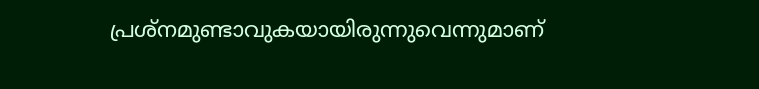പ്രശ്‌നമുണ്ടാവുകയായിരുന്നുവെന്നുമാണ്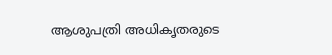ആശുപത്രി അധികൃതരുടെ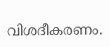വിശദീകരണം.